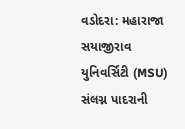વડોદરા: મહારાજા સયાજીરાવ યુનિવર્સિટી (MSU) સંલગ્ન પાદરાની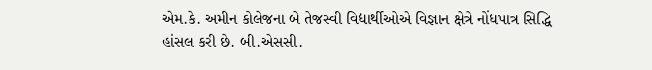એમ.કે. અમીન કોલેજના બે તેજસ્વી વિદ્યાર્થીઓએ વિજ્ઞાન ક્ષેત્રે નોંધપાત્ર સિદ્ધિ હાંસલ કરી છે. બી.એસસી.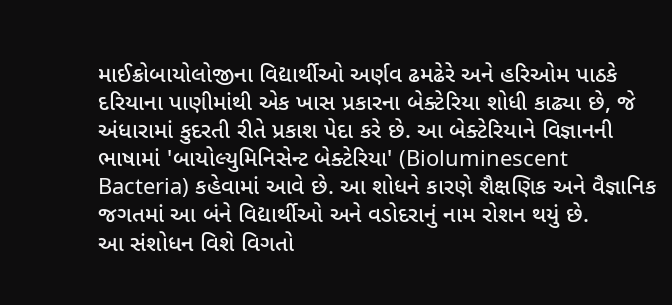માઈક્રોબાયોલોજીના વિદ્યાર્થીઓ અર્ણવ ઢમઢેરે અને હરિઓમ પાઠકે દરિયાના પાણીમાંથી એક ખાસ પ્રકારના બેક્ટેરિયા શોધી કાઢ્યા છે, જે અંધારામાં કુદરતી રીતે પ્રકાશ પેદા કરે છે. આ બેક્ટેરિયાને વિજ્ઞાનની ભાષામાં 'બાયોલ્યુમિનિસેન્ટ બેક્ટેરિયા' (Bioluminescent Bacteria) કહેવામાં આવે છે. આ શોધને કારણે શૈક્ષણિક અને વૈજ્ઞાનિક જગતમાં આ બંને વિદ્યાર્થીઓ અને વડોદરાનું નામ રોશન થયું છે.
આ સંશોધન વિશે વિગતો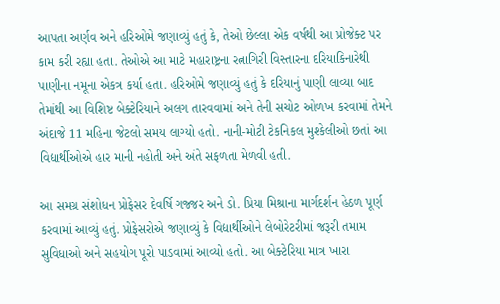આપતા અર્ણવ અને હરિઓમે જણાવ્યું હતું કે, તેઓ છેલ્લા એક વર્ષથી આ પ્રોજેક્ટ પર કામ કરી રહ્યા હતા. તેઓએ આ માટે મહારાષ્ટ્રના રત્નાગિરી વિસ્તારના દરિયાકિનારેથી પાણીના નમૂના એકત્ર કર્યા હતા. હરિઓમે જણાવ્યું હતું કે દરિયાનું પાણી લાવ્યા બાદ તેમાંથી આ વિશિષ્ટ બેક્ટેરિયાને અલગ તારવવામાં અને તેની સચોટ ઓળખ કરવામાં તેમને અંદાજે 11 મહિના જેટલો સમય લાગ્યો હતો. નાની-મોટી ટેકનિકલ મુશ્કેલીઓ છતાં આ વિદ્યાર્થીઓએ હાર માની નહોતી અને અંતે સફળતા મેળવી હતી.

આ સમગ્ર સંશોધન પ્રોફેસર દેવર્ષિ ગજ્જર અને ડો. પ્રિયા મિશ્રાના માર્ગદર્શન હેઠળ પૂર્ણ કરવામાં આવ્યું હતું. પ્રોફેસરોએ જણાવ્યું કે વિદ્યાર્થીઓને લેબોરેટરીમાં જરૂરી તમામ સુવિધાઓ અને સહયોગ પૂરો પાડવામાં આવ્યો હતો. આ બેક્ટેરિયા માત્ર ખારા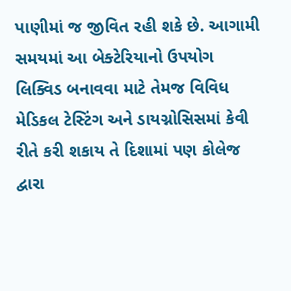પાણીમાં જ જીવિત રહી શકે છે. આગામી સમયમાં આ બેક્ટેરિયાનો ઉપયોગ લિક્વિડ બનાવવા માટે તેમજ વિવિધ મેડિકલ ટેસ્ટિંગ અને ડાયગ્નોસિસમાં કેવી રીતે કરી શકાય તે દિશામાં પણ કોલેજ દ્વારા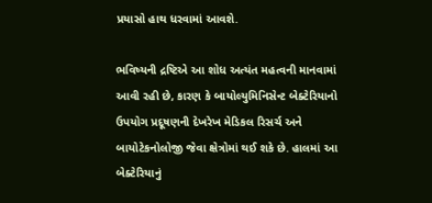પ્રયાસો હાથ ધરવામાં આવશે.

ભવિષ્યની દ્રષ્ટિએ આ શોધ અત્યંત મહત્વની માનવામાં આવી રહી છે, કારણ કે બાયોલ્યુમિનિસેન્ટ બેક્ટેરિયાનો ઉપયોગ પ્રદૂષણની દેખરેખ મેડિકલ રિસર્ચ અને બાયોટેકનોલોજી જેવા ક્ષેત્રોમાં થઈ શકે છે. હાલમાં આ બેક્ટેરિયાનું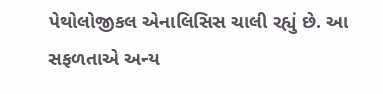પેથોલોજીકલ એનાલિસિસ ચાલી રહ્યું છે. આ સફળતાએ અન્ય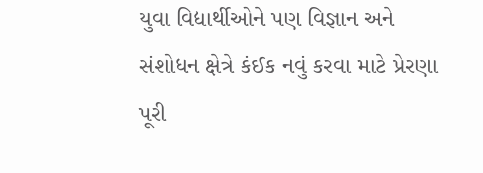યુવા વિદ્યાર્થીઓને પણ વિજ્ઞાન અને સંશોધન ક્ષેત્રે કંઈક નવું કરવા માટે પ્રેરણા પૂરી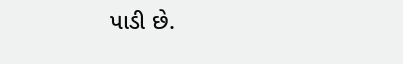પાડી છે.